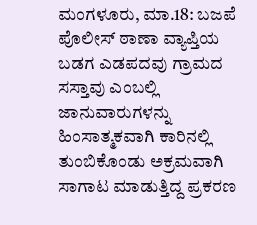ಮಂಗಳೂರು, ಮಾ.18: ಬಜಪೆ ಪೊಲೀಸ್ ಠಾಣಾ ವ್ಯಾಪ್ತಿಯ ಬಡಗ ಎಡಪದವು ಗ್ರಾಮದ ಸಸ್ತಾವು ಎಂಬಲ್ಲಿ ಜಾನುವಾರುಗಳನ್ನು ಹಿಂಸಾತ್ಮಕವಾಗಿ ಕಾರಿನಲ್ಲಿ ತುಂಬಿಕೊಂಡು ಅಕ್ರಮವಾಗಿ ಸಾಗಾಟ ಮಾಡುತ್ತಿದ್ದ ಪ್ರಕರಣ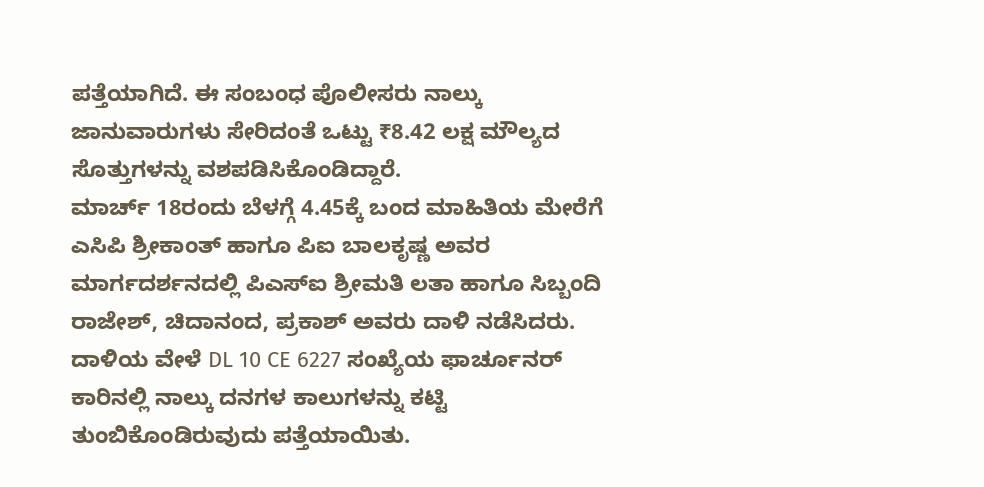ಪತ್ತೆಯಾಗಿದೆ. ಈ ಸಂಬಂಧ ಪೊಲೀಸರು ನಾಲ್ಕು ಜಾನುವಾರುಗಳು ಸೇರಿದಂತೆ ಒಟ್ಟು ₹8.42 ಲಕ್ಷ ಮೌಲ್ಯದ ಸೊತ್ತುಗಳನ್ನು ವಶಪಡಿಸಿಕೊಂಡಿದ್ದಾರೆ.
ಮಾರ್ಚ್ 18ರಂದು ಬೆಳಗ್ಗೆ 4.45ಕ್ಕೆ ಬಂದ ಮಾಹಿತಿಯ ಮೇರೆಗೆ ಎಸಿಪಿ ಶ್ರೀಕಾಂತ್ ಹಾಗೂ ಪಿಐ ಬಾಲಕೃಷ್ಣ ಅವರ ಮಾರ್ಗದರ್ಶನದಲ್ಲಿ ಪಿಎಸ್‌ಐ ಶ್ರೀಮತಿ ಲತಾ ಹಾಗೂ ಸಿಬ್ಬಂದಿ ರಾಜೇಶ್, ಚಿದಾನಂದ, ಪ್ರಕಾಶ್ ಅವರು ದಾಳಿ ನಡೆಸಿದರು. ದಾಳಿಯ ವೇಳೆ DL 10 CE 6227 ಸಂಖ್ಯೆಯ ಫಾರ್ಚೂನರ್ ಕಾರಿನಲ್ಲಿ ನಾಲ್ಕು ದನಗಳ ಕಾಲುಗಳನ್ನು ಕಟ್ಟಿ ತುಂಬಿಕೊಂಡಿರುವುದು ಪತ್ತೆಯಾಯಿತು.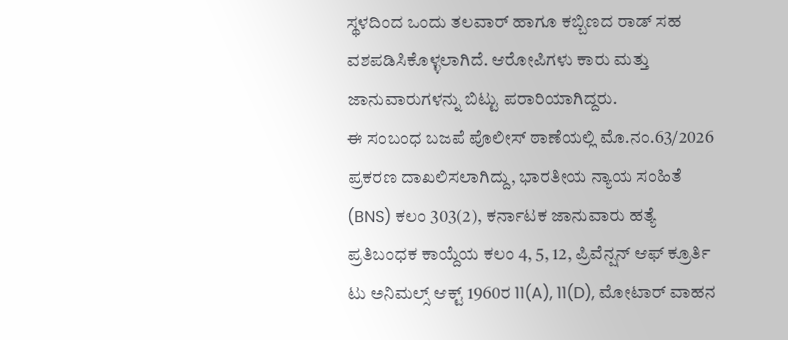ಸ್ಥಳದಿಂದ ಒಂದು ತಲವಾರ್ ಹಾಗೂ ಕಬ್ಬಿಣದ ರಾಡ್ ಸಹ ವಶಪಡಿಸಿಕೊಳ್ಳಲಾಗಿದೆ. ಆರೋಪಿಗಳು ಕಾರು ಮತ್ತು ಜಾನುವಾರುಗಳನ್ನು ಬಿಟ್ಟು ಪರಾರಿಯಾಗಿದ್ದರು.
ಈ ಸಂಬಂಧ ಬಜಪೆ ಪೊಲೀಸ್ ಠಾಣೆಯಲ್ಲಿ ಮೊ.ನಂ.63/2026 ಪ್ರಕರಣ ದಾಖಲಿಸಲಾಗಿದ್ದು, ಭಾರತೀಯ ನ್ಯಾಯ ಸಂಹಿತೆ (BNS) ಕಲಂ 303(2), ಕರ್ನಾಟಕ ಜಾನುವಾರು ಹತ್ಯೆ ಪ್ರತಿಬಂಧಕ ಕಾಯ್ದೆಯ ಕಲಂ 4, 5, 12, ಪ್ರಿವೆನ್ಷನ್ ಆಫ್ ಕ್ರೂರ್ತಿ ಟು ಅನಿಮಲ್ಸ್ ಆಕ್ಟ್ 1960ರ 11(A), 11(D), ಮೋಟಾರ್ ವಾಹನ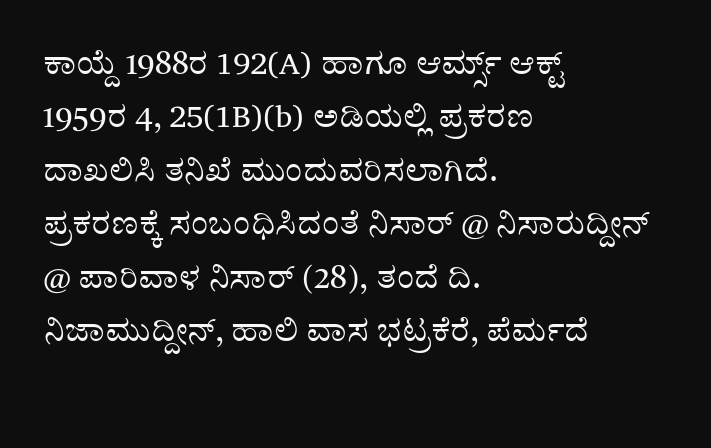ಕಾಯ್ದೆ 1988ರ 192(A) ಹಾಗೂ ಆರ್ಮ್ಸ್ ಆಕ್ಟ್ 1959ರ 4, 25(1B)(b) ಅಡಿಯಲ್ಲಿ ಪ್ರಕರಣ ದಾಖಲಿಸಿ ತನಿಖೆ ಮುಂದುವರಿಸಲಾಗಿದೆ.
ಪ್ರಕರಣಕ್ಕೆ ಸಂಬಂಧಿಸಿದಂತೆ ನಿಸಾರ್ @ ನಿಸಾರುದ್ದೀನ್ @ ಪಾರಿವಾಳ ನಿಸಾರ್ (28), ತಂದೆ ದಿ. ನಿಜಾಮುದ್ದೀನ್, ಹಾಲಿ ವಾಸ ಭಟ್ರಕೆರೆ, ಪೆರ್ಮದೆ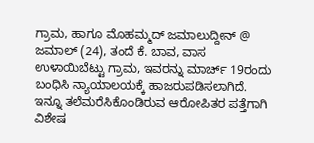ಗ್ರಾಮ, ಹಾಗೂ ಮೊಹಮ್ಮದ್ ಜಮಾಲುದ್ದೀನ್ @ ಜಮಾಲ್ (24), ತಂದೆ ಕೆ. ಬಾವ, ವಾಸ ಉಳಾಯಿಬೆಟ್ಟು ಗ್ರಾಮ, ಇವರನ್ನು ಮಾರ್ಚ್ 19ರಂದು ಬಂಧಿಸಿ ನ್ಯಾಯಾಲಯಕ್ಕೆ ಹಾಜರುಪಡಿಸಲಾಗಿದೆ.
ಇನ್ನೂ ತಲೆಮರೆಸಿಕೊಂಡಿರುವ ಆರೋಪಿತರ ಪತ್ತೆಗಾಗಿ ವಿಶೇಷ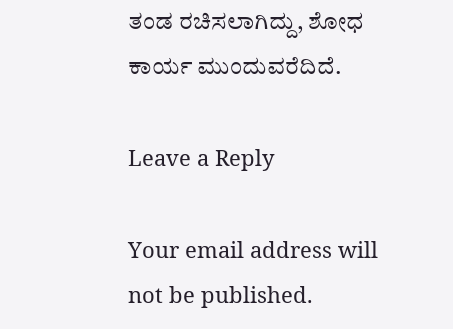ತಂಡ ರಚಿಸಲಾಗಿದ್ದು, ಶೋಧ ಕಾರ್ಯ ಮುಂದುವರೆದಿದೆ.

Leave a Reply

Your email address will not be published.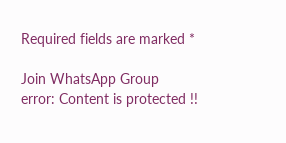Required fields are marked *

Join WhatsApp Group
error: Content is protected !!